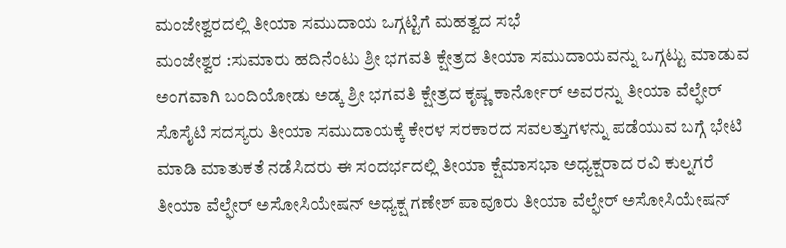ಮಂಜೇಶ್ವರದಲ್ಲಿ ತೀಯಾ ಸಮುದಾಯ ಒಗ್ಗಟ್ಟಿಗೆ ಮಹತ್ವದ ಸಭೆ
ಮಂಜೇಶ್ವರ :ಸುಮಾರು ಹದಿನೆಂಟು ಶ್ರೀ ಭಗವತಿ ಕ್ಷೇತ್ರದ ತೀಯಾ ಸಮುದಾಯವನ್ನು ಒಗ್ಗಟ್ಟು ಮಾಡುವ ಅಂಗವಾಗಿ ಬಂದಿಯೋಡು ಅಡ್ಕ ಶ್ರೀ ಭಗವತಿ ಕ್ಷೇತ್ರದ ಕೃಷ್ಣ ಕಾರ್ನೋರ್ ಅವರನ್ನು ತೀಯಾ ವೆಲ್ಫೇರ್ ಸೊಸೈಟಿ ಸದಸ್ಯರು ತೀಯಾ ಸಮುದಾಯಕ್ಕೆ ಕೇರಳ ಸರಕಾರದ ಸವಲತ್ತುಗಳನ್ನು ಪಡೆಯುವ ಬಗ್ಗೆ ಭೇಟಿ ಮಾಡಿ ಮಾತುಕತೆ ನಡೆಸಿದರು ಈ ಸಂದರ್ಭದಲ್ಲಿ ತೀಯಾ ಕ್ಷೆಮಾಸಭಾ ಅಧ್ಯಕ್ಷರಾದ ರವಿ ಕುಲ್ನಗರೆ ತೀಯಾ ವೆಲ್ಫೇರ್ ಅಸೋಸಿಯೇಷನ್ ಅಧ್ಯಕ್ಷ ಗಣೇಶ್ ಪಾವೂರು ತೀಯಾ ವೆಲ್ಫೇರ್ ಅಸೋಸಿಯೇಷನ್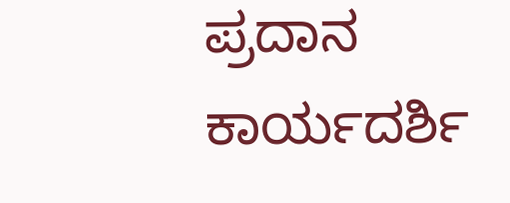ಪ್ರದಾನ ಕಾರ್ಯದರ್ಶಿ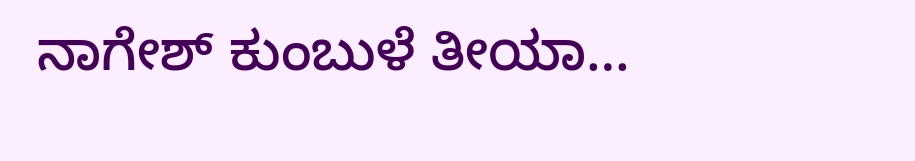ನಾಗೇಶ್ ಕುಂಬುಳೆ ತೀಯಾ…